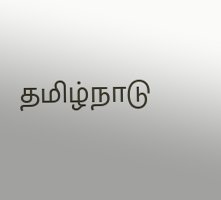தமிழ்நாடு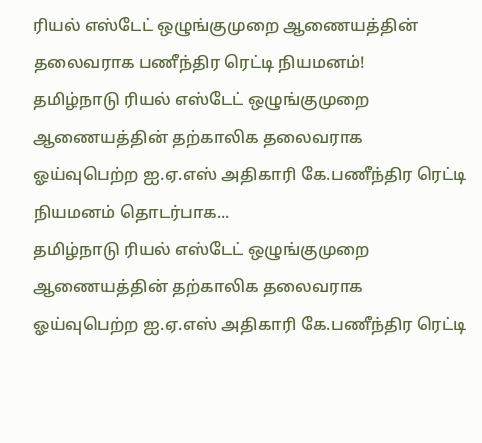ரியல் எஸ்டேட் ஒழுங்குமுறை ஆணையத்தின் தலைவராக பணீந்திர ரெட்டி நியமனம்!
தமிழ்நாடு ரியல் எஸ்டேட் ஒழுங்குமுறை ஆணையத்தின் தற்காலிக தலைவராக ஓய்வுபெற்ற ஐ.ஏ.எஸ் அதிகாரி கே.பணீந்திர ரெட்டி நியமனம் தொடர்பாக...
தமிழ்நாடு ரியல் எஸ்டேட் ஒழுங்குமுறை ஆணையத்தின் தற்காலிக தலைவராக ஓய்வுபெற்ற ஐ.ஏ.எஸ் அதிகாரி கே.பணீந்திர ரெட்டி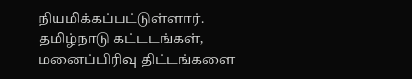நியமிக்கப்பட்டுள்ளார்.
தமிழ்நாடு கட்டடங்கள், மனைப்பிரிவு திட்டங்களை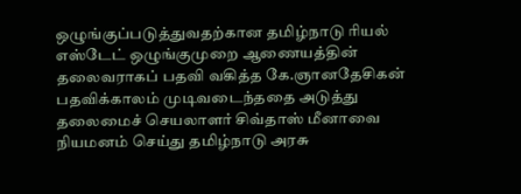ஒழுங்குப்படுத்துவதற்கான தமிழ்நாடு ரியல் எஸ்டேட் ஒழுங்குமுறை ஆணையத்தின் தலைவராகப் பதவி வகித்த கே.ஞானதேசிகன் பதவிக்காலம் முடிவடைந்ததை அடுத்து தலைமைச் செயலாளர் சிவ்தாஸ் மீனாவை நியமனம் செய்து தமிழ்நாடு அரசு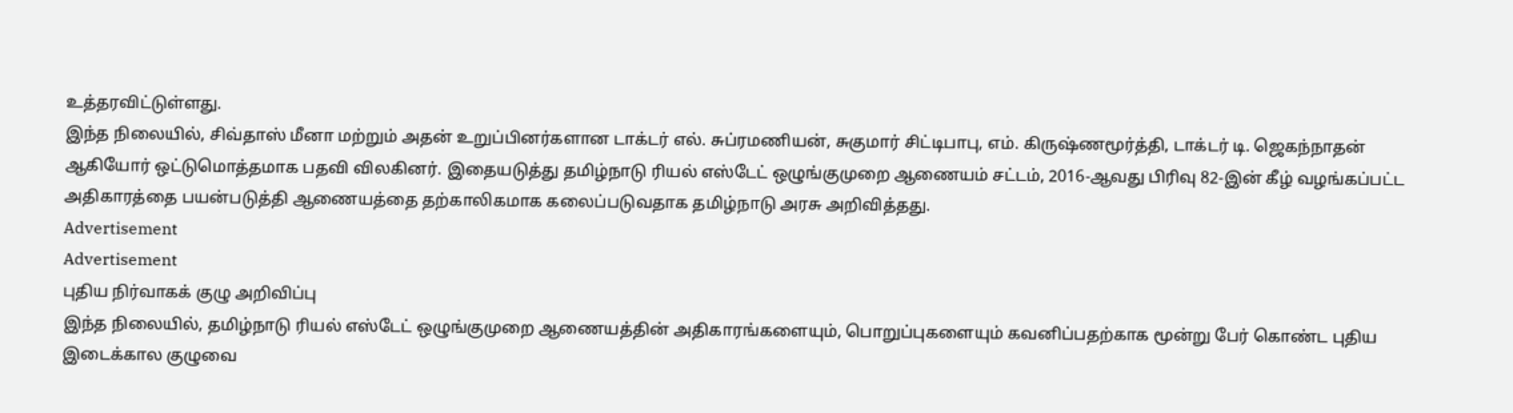உத்தரவிட்டுள்ளது.
இந்த நிலையில், சிவ்தாஸ் மீனா மற்றும் அதன் உறுப்பினர்களான டாக்டர் எல். சுப்ரமணியன், சுகுமார் சிட்டிபாபு, எம். கிருஷ்ணமூர்த்தி, டாக்டர் டி. ஜெகந்நாதன் ஆகியோர் ஒட்டுமொத்தமாக பதவி விலகினர். இதையடுத்து தமிழ்நாடு ரியல் எஸ்டேட் ஒழுங்குமுறை ஆணையம் சட்டம், 2016-ஆவது பிரிவு 82-இன் கீழ் வழங்கப்பட்ட அதிகாரத்தை பயன்படுத்தி ஆணையத்தை தற்காலிகமாக கலைப்படுவதாக தமிழ்நாடு அரசு அறிவித்தது.
Advertisement
Advertisement
புதிய நிர்வாகக் குழு அறிவிப்பு
இந்த நிலையில், தமிழ்நாடு ரியல் எஸ்டேட் ஒழுங்குமுறை ஆணையத்தின் அதிகாரங்களையும், பொறுப்புகளையும் கவனிப்பதற்காக மூன்று பேர் கொண்ட புதிய இடைக்கால குழுவை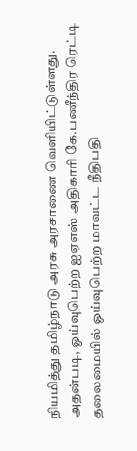நியமித்து தமிழ்நாடு அரசு அரசாணை வெளியிட்டுள்ளது.
அதன்படி, ஓய்வுபெற்ற ஐஏஎஸ் அதிகாரி கே.பணீந்திர ரெட்டி தலைமையில் ஓய்வுபெற்ற மாவட்ட நீதிபதி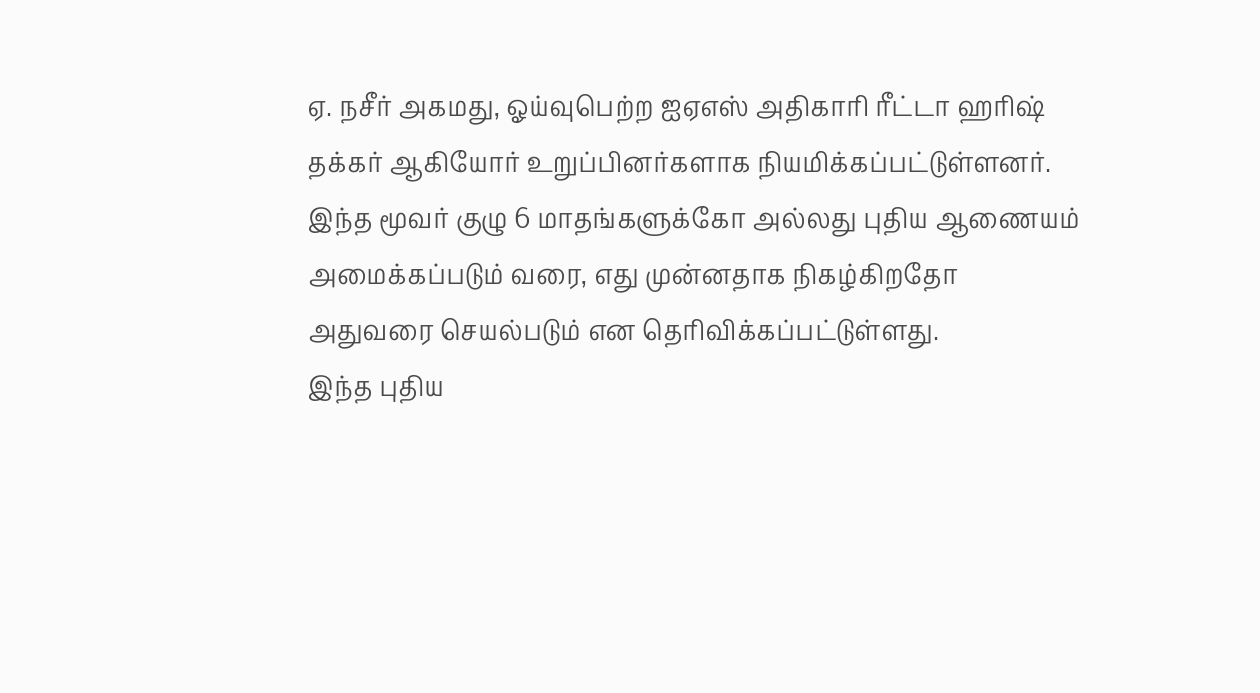ஏ. நசீர் அகமது, ஓய்வுபெற்ற ஐஏஎஸ் அதிகாரி ரீட்டா ஹரிஷ் தக்கர் ஆகியோர் உறுப்பினர்களாக நியமிக்கப்பட்டுள்ளனர்.
இந்த மூவர் குழு 6 மாதங்களுக்கோ அல்லது புதிய ஆணையம் அமைக்கப்படும் வரை, எது முன்னதாக நிகழ்கிறதோ அதுவரை செயல்படும் என தெரிவிக்கப்பட்டுள்ளது.
இந்த புதிய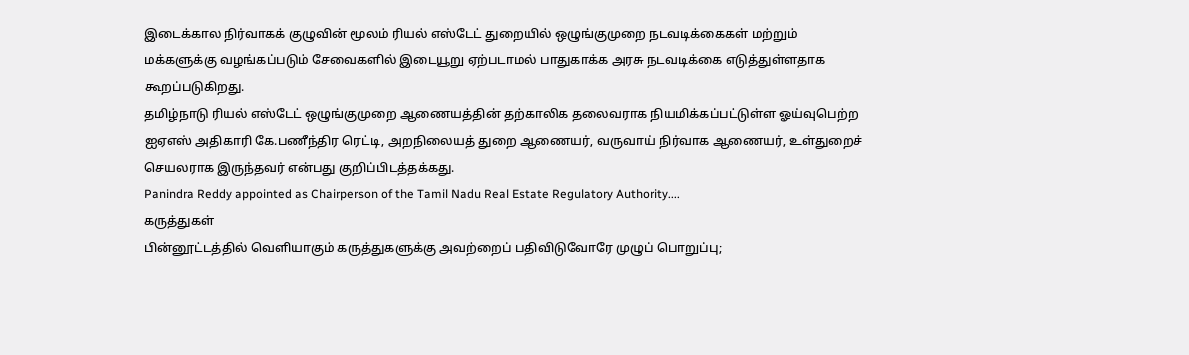இடைக்கால நிர்வாகக் குழுவின் மூலம் ரியல் எஸ்டேட் துறையில் ஒழுங்குமுறை நடவடிக்கைகள் மற்றும் மக்களுக்கு வழங்கப்படும் சேவைகளில் இடையூறு ஏற்படாமல் பாதுகாக்க அரசு நடவடிக்கை எடுத்துள்ளதாக கூறப்படுகிறது.
தமிழ்நாடு ரியல் எஸ்டேட் ஒழுங்குமுறை ஆணையத்தின் தற்காலிக தலைவராக நியமிக்கப்பட்டுள்ள ஓய்வுபெற்ற ஐஏஎஸ் அதிகாரி கே.பணீந்திர ரெட்டி, அறநிலையத் துறை ஆணையர், வருவாய் நிர்வாக ஆணையர், உள்துறைச் செயலராக இருந்தவர் என்பது குறிப்பிடத்தக்கது.
Panindra Reddy appointed as Chairperson of the Tamil Nadu Real Estate Regulatory Authority....
கருத்துகள்
பின்னூட்டத்தில் வெளியாகும் கருத்துகளுக்கு அவற்றைப் பதிவிடுவோரே முழுப் பொறுப்பு;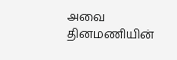அவை தினமணியின்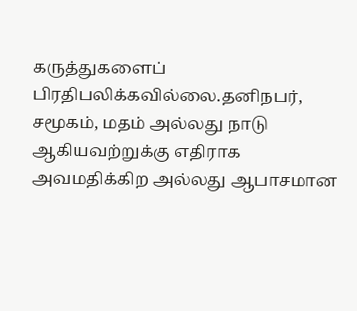கருத்துகளைப் பிரதிபலிக்கவில்லை.தனிநபர், சமூகம், மதம் அல்லது நாடு ஆகியவற்றுக்கு எதிராக அவமதிக்கிற அல்லது ஆபாசமான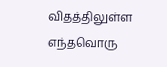விதத்திலுள்ள எந்தவொரு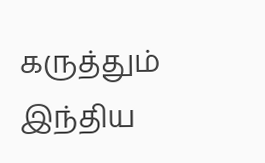கருத்தும் இந்திய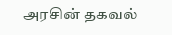அரசின் தகவல்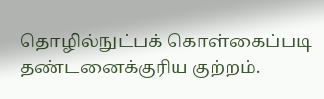தொழில்நுட்பக் கொள்கைப்படி தண்டனைக்குரிய குற்றம்.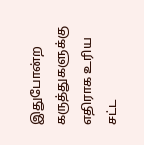இதுபோன்ற கருத்துகளுக்கு எதிராக உரிய சட்ட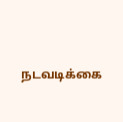நடவடிக்கை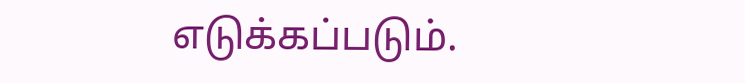எடுக்கப்படும்.